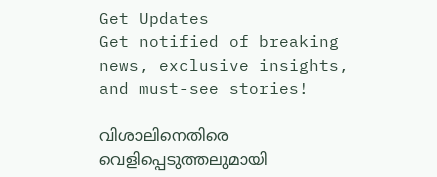Get Updates
Get notified of breaking news, exclusive insights, and must-see stories!

വിശാലിനെതിരെ വെളിപ്പെടുത്തലുമായി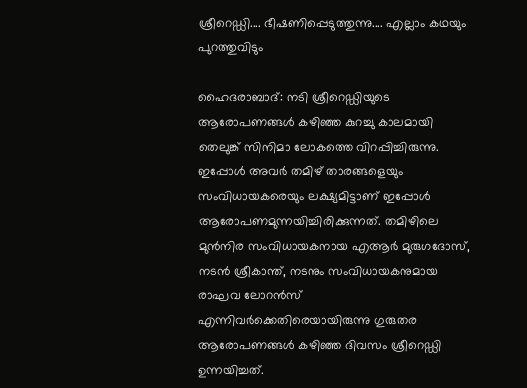ശ്രീറെഡ്ഡി.... ഭീഷണിപ്പെടുത്തുന്നു.... എല്ലാം കഥയും പുറത്തുവിടും

ഹൈദരാബാദ്: നടി ശ്രീറെഡ്ഡിയുടെ ആരോപണങ്ങള്‍ കഴിഞ്ഞ കുറച്ചു കാലമായി തെലുങ്ക് സിനിമാ ലോകത്തെ വിറപ്പിച്ചിരുന്നു. ഇപ്പോള്‍ അവര്‍ തമിഴ് താരങ്ങളെയും സംവിധായകരെയും ലക്ഷ്യമിട്ടാണ് ഇപ്പോള്‍ ആരോപണമുന്നയിച്ചിരിക്കുന്നത്. തമിഴിലെ മുന്‍നിര സംവിധായകനായ എആര്‍ മുരുഗദോസ്, നടന്‍ ശ്രീകാന്ത്, നടനും സംവിധായകനുമായ രാഘവ ലോറന്‍സ് എന്നിവര്‍ക്കെതിരെയായിരുന്നു ഗുരുതര ആരോപണങ്ങള്‍ കഴിഞ്ഞ ദിവസം ശ്രീറെഡ്ഡി ഉന്നയിച്ചത്.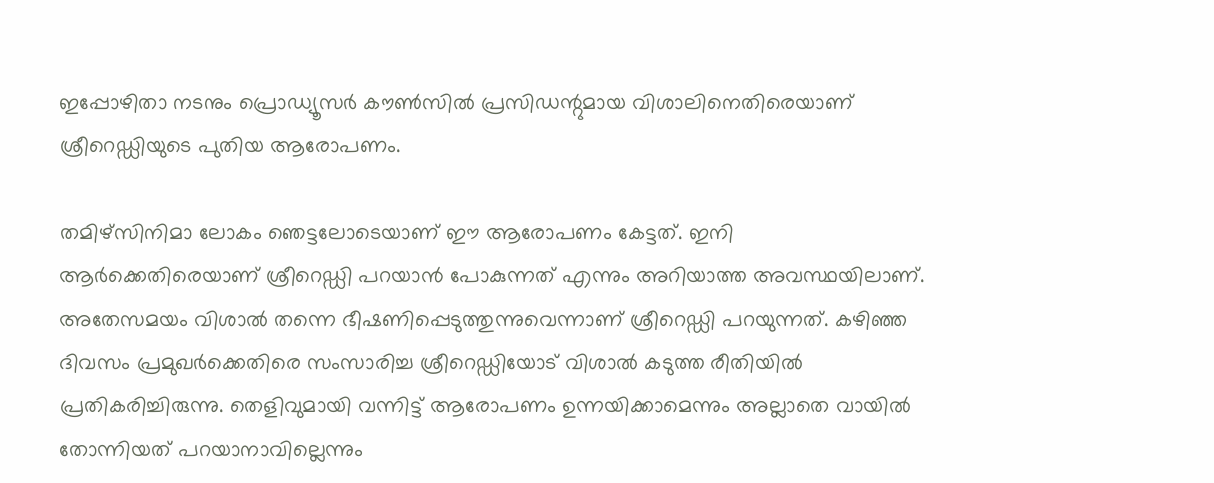ഇപ്പോഴിതാ നടനും പ്രൊഡ്യൂസര്‍ കൗണ്‍സില്‍ പ്രസിഡന്റുമായ വിശാലിനെതിരെയാണ് ശ്രീറെഡ്ഡിയുടെ പുതിയ ആരോപണം.

തമിഴ്‌സിനിമാ ലോകം ഞെട്ടലോടെയാണ് ഈ ആരോപണം കേട്ടത്. ഇനി ആര്‍ക്കെതിരെയാണ് ശ്രീറെഡ്ഡി പറയാന്‍ പോകുന്നത് എന്നും അറിയാത്ത അവസ്ഥയിലാണ്. അതേസമയം വിശാല്‍ തന്നെ ഭീഷണിപ്പെടുത്തുന്നുവെന്നാണ് ശ്രീറെഡ്ഡി പറയുന്നത്. കഴിഞ്ഞ ദിവസം പ്രമുഖര്‍ക്കെതിരെ സംസാരിച്ച ശ്രീറെഡ്ഡിയോട് വിശാല്‍ കടുത്ത രീതിയില്‍ പ്രതികരിച്ചിരുന്നു. തെളിവുമായി വന്നിട്ട് ആരോപണം ഉന്നയിക്കാമെന്നും അല്ലാതെ വായില്‍ തോന്നിയത് പറയാനാവില്ലെന്നും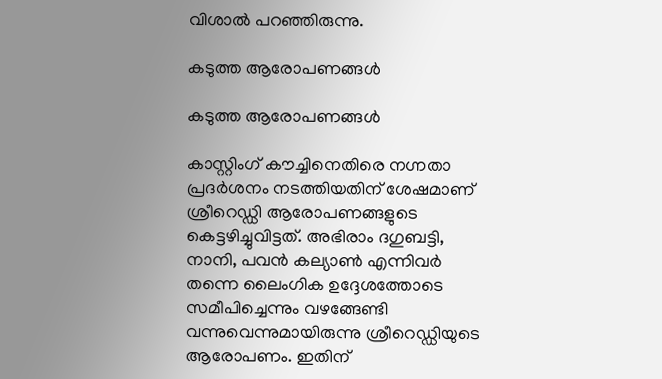വിശാല്‍ പറഞ്ഞിരുന്നു.

കടുത്ത ആരോപണങ്ങള്‍

കടുത്ത ആരോപണങ്ങള്‍

കാസ്റ്റിംഗ് കൗച്ചിനെതിരെ നഗ്നതാ പ്രദര്‍ശനം നടത്തിയതിന് ശേഷമാണ് ശ്രീറെഡ്ഡി ആരോപണങ്ങളുടെ കെട്ടഴിച്ചുവിട്ടത്. അഭിരാം ദഗുബട്ടി, നാനി, പവന്‍ കല്യാണ്‍ എന്നിവര്‍ തന്നെ ലൈംഗിക ഉദ്ദേശത്തോടെ സമീപിച്ചെന്നും വഴങ്ങേണ്ടി വന്നുവെന്നുമായിരുന്നു ശ്രീറെഡ്ഡിയുടെ ആരോപണം. ഇതിന്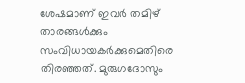ശേഷമാണ് ഇവര്‍ തമിഴ് താരങ്ങള്‍ക്കും സംവിധായകര്‍ക്കുമെതിരെ തിരഞ്ഞത്. മുരുഗദോസും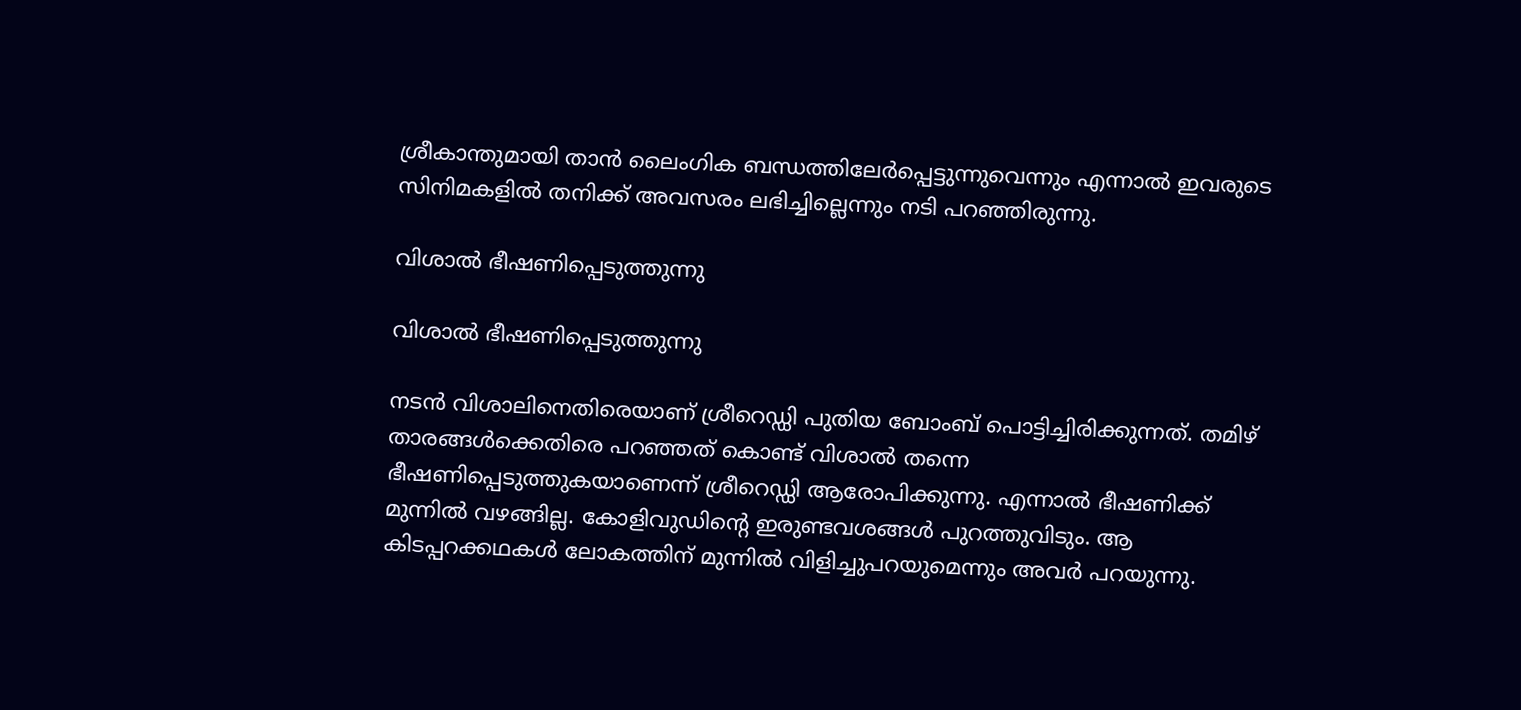ശ്രീകാന്തുമായി താന്‍ ലൈംഗിക ബന്ധത്തിലേര്‍പ്പെട്ടുന്നുവെന്നും എന്നാല്‍ ഇവരുടെ സിനിമകളില്‍ തനിക്ക് അവസരം ലഭിച്ചില്ലെന്നും നടി പറഞ്ഞിരുന്നു.

വിശാല്‍ ഭീഷണിപ്പെടുത്തുന്നു

വിശാല്‍ ഭീഷണിപ്പെടുത്തുന്നു

നടന്‍ വിശാലിനെതിരെയാണ് ശ്രീറെഡ്ഡി പുതിയ ബോംബ് പൊട്ടിച്ചിരിക്കുന്നത്. തമിഴ് താരങ്ങള്‍ക്കെതിരെ പറഞ്ഞത് കൊണ്ട് വിശാല്‍ തന്നെ ഭീഷണിപ്പെടുത്തുകയാണെന്ന് ശ്രീറെഡ്ഡി ആരോപിക്കുന്നു. എന്നാല്‍ ഭീഷണിക്ക് മുന്നില്‍ വഴങ്ങില്ല. കോളിവുഡിന്റെ ഇരുണ്ടവശങ്ങള്‍ പുറത്തുവിടും. ആ കിടപ്പറക്കഥകള്‍ ലോകത്തിന് മുന്നില്‍ വിളിച്ചുപറയുമെന്നും അവര്‍ പറയുന്നു.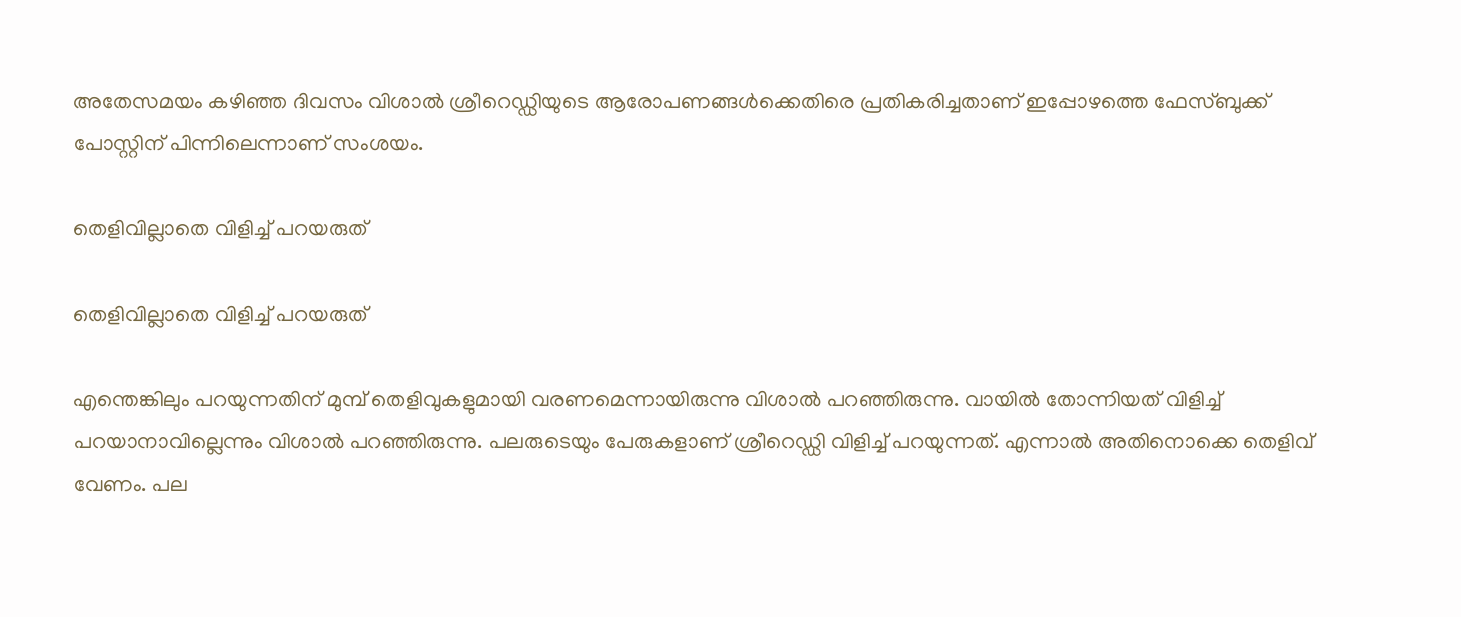അതേസമയം കഴിഞ്ഞ ദിവസം വിശാല്‍ ശ്രീറെഡ്ഡിയുടെ ആരോപണങ്ങള്‍ക്കെതിരെ പ്രതികരിച്ചതാണ് ഇപ്പോഴത്തെ ഫേസ്ബുക്ക് പോസ്റ്റിന് പിന്നിലെന്നാണ് സംശയം.

തെളിവില്ലാതെ വിളിച്ച് പറയരുത്

തെളിവില്ലാതെ വിളിച്ച് പറയരുത്

എന്തെങ്കിലും പറയുന്നതിന് മുമ്പ് തെളിവുകളുമായി വരണമെന്നായിരുന്നു വിശാല്‍ പറഞ്ഞിരുന്നു. വായില്‍ തോന്നിയത് വിളിച്ച് പറയാനാവില്ലെന്നും വിശാല്‍ പറഞ്ഞിരുന്നു. പലരുടെയും പേരുകളാണ് ശ്രീറെഡ്ഡി വിളിച്ച് പറയുന്നത്. എന്നാല്‍ അതിനൊക്കെ തെളിവ് വേണം. പല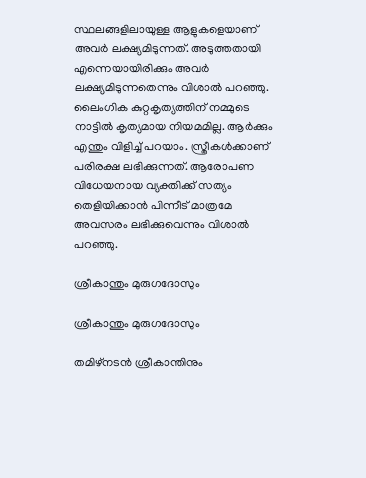സ്ഥലങ്ങളിലായുള്ള ആളുകളെയാണ് അവര്‍ ലക്ഷ്യമിടുന്നത്. അടുത്തതായി എന്നെയായിരിക്കും അവര്‍ ലക്ഷ്യമിടുന്നതെന്നും വിശാല്‍ പറഞ്ഞു. ലൈംഗിക കുറ്റകൃത്യത്തിന് നമ്മുടെ നാട്ടില്‍ കൃത്യമായ നിയമമില്ല. ആര്‍ക്കും എന്തും വിളിച്ച് പറയാം. സ്ത്രീകള്‍ക്കാണ് പരിരക്ഷ ലഭിക്കുന്നത്. ആരോപണ വിധേയനായ വ്യക്തിക്ക് സത്യം തെളിയിക്കാന്‍ പിന്നീട് മാത്രമേ അവസരം ലഭിക്കുവെന്നും വിശാല്‍ പറഞ്ഞു.

ശ്രീകാന്തും മുരുഗദോസും

ശ്രീകാന്തും മുരുഗദോസും

തമിഴ്‌നടന്‍ ശ്രീകാന്തിനും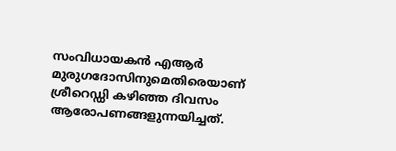സംവിധായകന്‍ എആര്‍ മുരുഗദോസിനുമെതിരെയാണ് ശ്രീറെഡ്ഡി കഴിഞ്ഞ ദിവസം ആരോപണങ്ങളുന്നയിച്ചത്.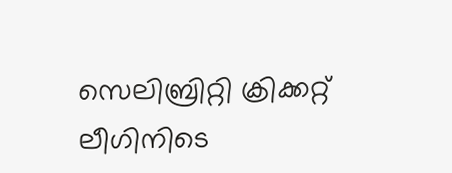സെലിബ്രിറ്റി ക്രിക്കറ്റ് ലീഗിനിടെ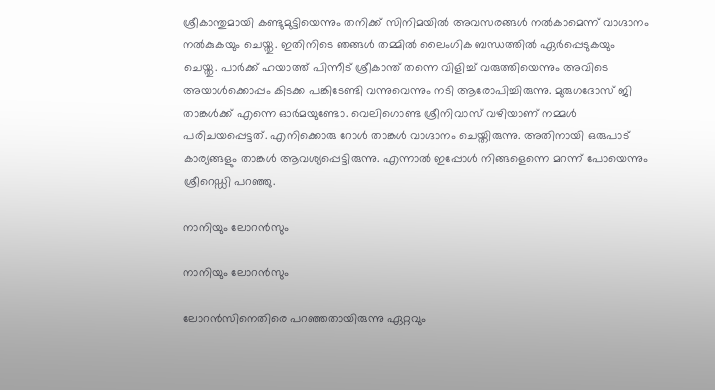ശ്രീകാന്തുമായി കണ്ടുമുട്ടിയെന്നും തനിക്ക് സിനിമയില്‍ അവസരങ്ങള്‍ നല്‍കാമെന്ന് വാഗ്ദാനം നല്‍കുകയും ചെയ്തു. ഇതിനിടെ ഞങ്ങള്‍ തമ്മില്‍ ലൈംഗിക ബന്ധത്തില്‍ ഏര്‍പ്പെടുകയും ചെയ്തു. പാര്‍ക്ക് ഹയാത്ത് പിന്നീട് ശ്രീകാന്ത് തന്നെ വിളിച്ച് വരുത്തിയെന്നും അവിടെ അയാള്‍ക്കൊപ്പം കിടക്ക പങ്കിടേണ്ടി വന്നുവെന്നും നടി ആരോപിച്ചിരുന്നു. മുരുഗദോസ് ജി താങ്കള്‍ക്ക് എന്നെ ഓര്‍മയുണ്ടോ. വെലിഗൊണ്ട ശ്രീനിവാസ് വഴിയാണ് നമ്മള്‍ പരിചയപ്പെട്ടത്. എനിക്കൊരു റോള്‍ താങ്കള്‍ വാഗ്ദാനം ചെയ്തിരുന്നു. അതിനായി ഒരുപാട് കാര്യങ്ങളും താങ്കള്‍ ആവശ്യപ്പെട്ടിരുന്നു. എന്നാല്‍ ഇപ്പോള്‍ നിങ്ങളെന്നെ മറന്ന് പോയെന്നും ശ്രീറെഡ്ഡി പറഞ്ഞു.

നാനിയും ലോറന്‍സും

നാനിയും ലോറന്‍സും

ലോറന്‍സിനെതിരെ പറഞ്ഞതായിരുന്നു ഏറ്റവും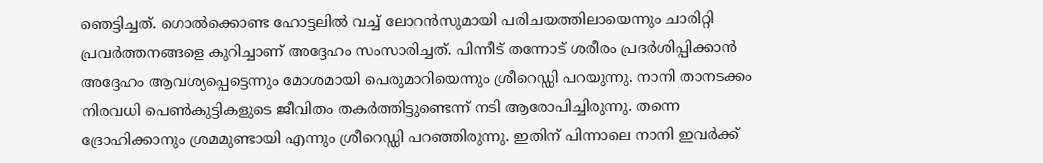ഞെട്ടിച്ചത്. ഗൊല്‍ക്കൊണ്ട ഹോട്ടലില്‍ വച്ച് ലോറന്‍സുമായി പരിചയത്തിലായെന്നും ചാരിറ്റി പ്രവര്‍ത്തനങ്ങളെ കുറിച്ചാണ് അദ്ദേഹം സംസാരിച്ചത്. പിന്നീട് തന്നോട് ശരീരം പ്രദര്‍ശിപ്പിക്കാന്‍ അദ്ദേഹം ആവശ്യപ്പെട്ടെന്നും മോശമായി പെരുമാറിയെന്നും ശ്രീറെഡ്ഡി പറയുന്നു. നാനി താനടക്കം നിരവധി പെണ്‍കുട്ടികളുടെ ജീവിതം തകര്‍ത്തിട്ടുണ്ടെന്ന് നടി ആരോപിച്ചിരുന്നു. തന്നെ ദ്രോഹിക്കാനും ശ്രമമുണ്ടായി എന്നും ശ്രീറെഡ്ഡി പറഞ്ഞിരുന്നു. ഇതിന് പിന്നാലെ നാനി ഇവര്‍ക്ക്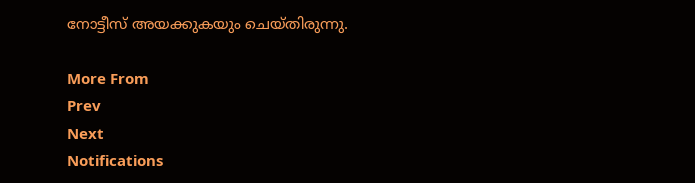നോട്ടീസ് അയക്കുകയും ചെയ്തിരുന്നു.

More From
Prev
Next
Notifications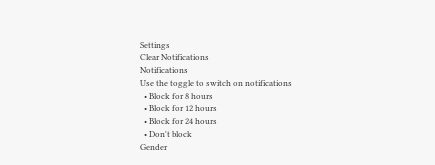Settings
Clear Notifications
Notifications
Use the toggle to switch on notifications
  • Block for 8 hours
  • Block for 12 hours
  • Block for 24 hours
  • Don't block
Gender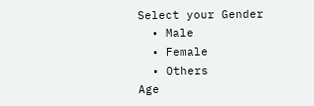Select your Gender
  • Male
  • Female
  • Others
Age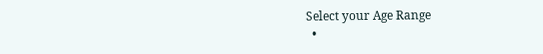Select your Age Range
  •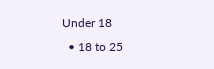Under 18
  • 18 to 25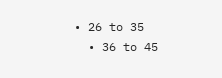• 26 to 35
  • 36 to 45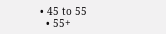• 45 to 55
  • 55+